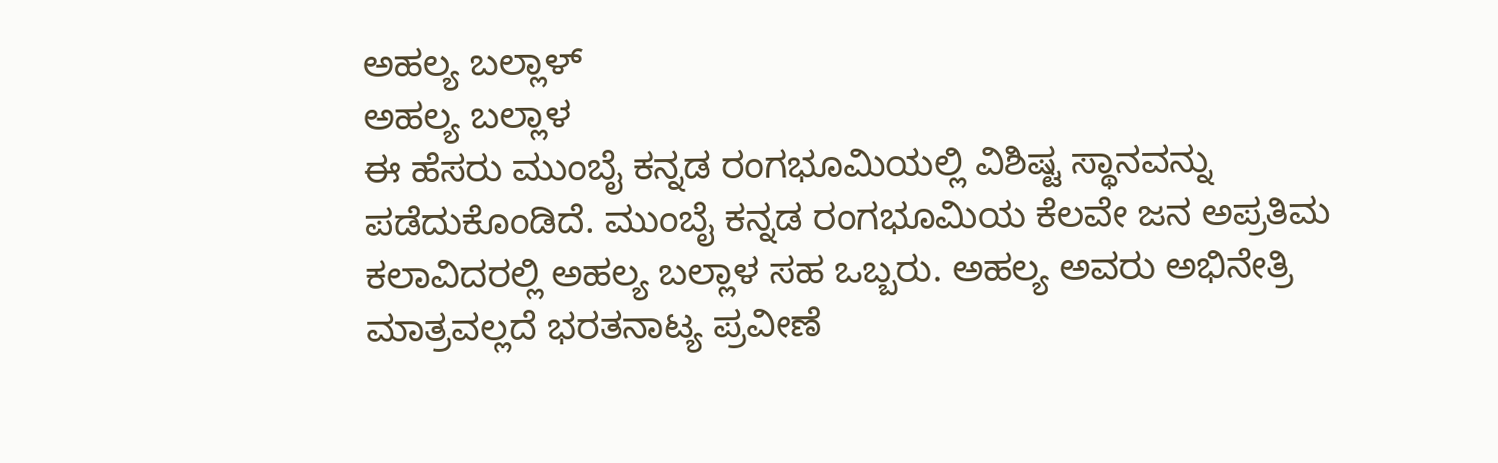ಅಹಲ್ಯ ಬಲ್ಲಾಳ್
ಅಹಲ್ಯ ಬಲ್ಲಾಳ
ಈ ಹೆಸರು ಮುಂಬೈ ಕನ್ನಡ ರಂಗಭೂಮಿಯಲ್ಲಿ ವಿಶಿಷ್ಟ ಸ್ಥಾನವನ್ನು ಪಡೆದುಕೊಂಡಿದೆ. ಮುಂಬೈ ಕನ್ನಡ ರಂಗಭೂಮಿಯ ಕೆಲವೇ ಜನ ಅಪ್ರತಿಮ ಕಲಾವಿದರಲ್ಲಿ ಅಹಲ್ಯ ಬಲ್ಲಾಳ ಸಹ ಒಬ್ಬರು. ಅಹಲ್ಯ ಅವರು ಅಭಿನೇತ್ರಿ ಮಾತ್ರವಲ್ಲದೆ ಭರತನಾಟ್ಯ ಪ್ರವೀಣೆ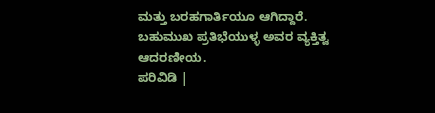ಮತ್ತು ಬರಹಗಾರ್ತಿಯೂ ಆಗಿದ್ದಾರೆ. ಬಹುಮುಖ ಪ್ರತಿಭೆಯುಳ್ಳ ಅವರ ವ್ಯಕ್ತಿತ್ವ ಆದರಣೀಯ.
ಪರಿವಿಡಿ |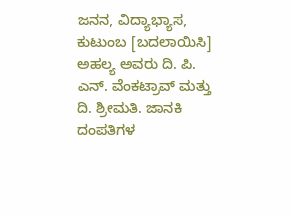ಜನನ, ವಿದ್ಯಾಭ್ಯಾಸ, ಕುಟುಂಬ [ಬದಲಾಯಿಸಿ]
ಅಹಲ್ಯ ಅವರು ದಿ. ಪಿ. ಎನ್. ವೆಂಕಟ್ರಾವ್ ಮತ್ತು ದಿ. ಶ್ರೀಮತಿ. ಜಾನಕಿ ದಂಪತಿಗಳ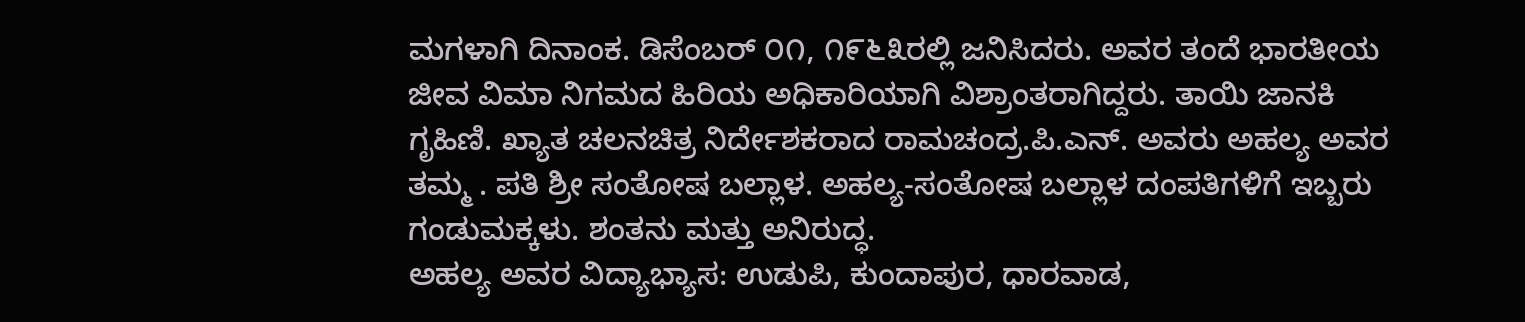ಮಗಳಾಗಿ ದಿನಾಂಕ. ಡಿಸೆಂಬರ್ ೦೧, ೧೯೬೩ರಲ್ಲಿ ಜನಿಸಿದರು. ಅವರ ತಂದೆ ಭಾರತೀಯ ಜೀವ ವಿಮಾ ನಿಗಮದ ಹಿರಿಯ ಅಧಿಕಾರಿಯಾಗಿ ವಿಶ್ರಾಂತರಾಗಿದ್ದರು. ತಾಯಿ ಜಾನಕಿ ಗೃಹಿಣಿ. ಖ್ಯಾತ ಚಲನಚಿತ್ರ ನಿರ್ದೇಶಕರಾದ ರಾಮಚಂದ್ರ.ಪಿ.ಎನ್. ಅವರು ಅಹಲ್ಯ ಅವರ ತಮ್ಮ . ಪತಿ ಶ್ರೀ ಸಂತೋಷ ಬಲ್ಲಾಳ. ಅಹಲ್ಯ-ಸಂತೋಷ ಬಲ್ಲಾಳ ದಂಪತಿಗಳಿಗೆ ಇಬ್ಬರು ಗಂಡುಮಕ್ಕಳು. ಶಂತನು ಮತ್ತು ಅನಿರುದ್ಧ.
ಅಹಲ್ಯ ಅವರ ವಿದ್ಯಾಭ್ಯಾಸ: ಉಡುಪಿ, ಕುಂದಾಪುರ, ಧಾರವಾಡ,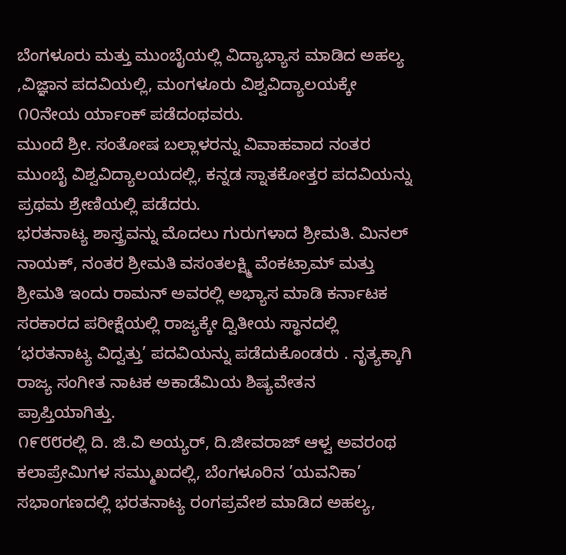ಬೆಂಗಳೂರು ಮತ್ತು ಮುಂಬೈಯಲ್ಲಿ ವಿದ್ಯಾಭ್ಯಾಸ ಮಾಡಿದ ಅಹಲ್ಯ ,ವಿಜ್ಞಾನ ಪದವಿಯಲ್ಲಿ, ಮಂಗಳೂರು ವಿಶ್ವವಿದ್ಯಾಲಯಕ್ಕೇ ೧೦ನೇಯ ರ್ಯಾಂಕ್ ಪಡೆದಂಥವರು.
ಮುಂದೆ ಶ್ರೀ. ಸಂತೋಷ ಬಲ್ಲಾಳರನ್ನು ವಿವಾಹವಾದ ನಂತರ ಮುಂಬೈ ವಿಶ್ವವಿದ್ಯಾಲಯದಲ್ಲಿ, ಕನ್ನಡ ಸ್ನಾತಕೋತ್ತರ ಪದವಿಯನ್ನು ಪ್ರಥಮ ಶ್ರೇಣಿಯಲ್ಲಿ ಪಡೆದರು.
ಭರತನಾಟ್ಯ ಶಾಸ್ತ್ರವನ್ನು ಮೊದಲು ಗುರುಗಳಾದ ಶ್ರೀಮತಿ. ಮಿನಲ್ ನಾಯಕ್, ನಂತರ ಶ್ರೀಮತಿ ವಸಂತಲಕ್ಷ್ಮಿ ವೆಂಕಟ್ರಾಮ್ ಮತ್ತು ಶ್ರೀಮತಿ ಇಂದು ರಾಮನ್ ಅವರಲ್ಲಿ ಅಭ್ಯಾಸ ಮಾಡಿ ಕರ್ನಾಟಕ ಸರಕಾರದ ಪರೀಕ್ಷೆಯಲ್ಲಿ ರಾಜ್ಯಕ್ಕೇ ದ್ವಿತೀಯ ಸ್ಥಾನದಲ್ಲಿ ‘ಭರತನಾಟ್ಯ ವಿದ್ವತ್ತು’ ಪದವಿಯನ್ನು ಪಡೆದುಕೊಂಡರು . ನೃತ್ಯಕ್ಕಾಗಿ ರಾಜ್ಯ ಸಂಗೀತ ನಾಟಕ ಅಕಾಡೆಮಿಯ ಶಿಷ್ಯವೇತನ ಪ್ರಾಪ್ತಿಯಾಗಿತ್ತು.
೧೯೮೮ರಲ್ಲಿ ದಿ. ಜಿ.ವಿ ಅಯ್ಯರ್, ದಿ.ಜೀವರಾಜ್ ಆಳ್ವ ಅವರಂಥ ಕಲಾಪ್ರೇಮಿಗಳ ಸಮ್ಮುಖದಲ್ಲಿ, ಬೆಂಗಳೂರಿನ ’ಯವನಿಕಾ’ ಸಭಾಂಗಣದಲ್ಲಿ ಭರತನಾಟ್ಯ ರಂಗಪ್ರವೇಶ ಮಾಡಿದ ಅಹಲ್ಯ,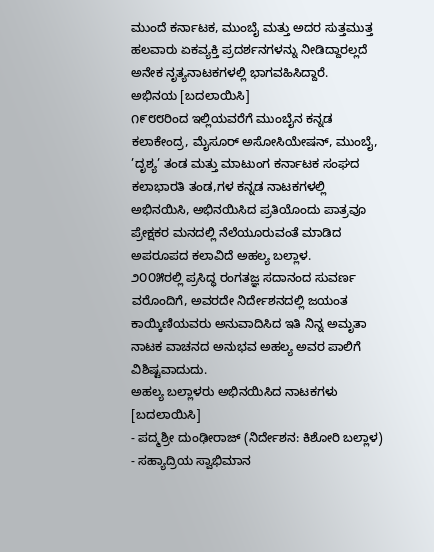ಮುಂದೆ ಕರ್ನಾಟಕ, ಮುಂಬೈ ಮತ್ತು ಅದರ ಸುತ್ತಮುತ್ತ ಹಲವಾರು ಏಕವ್ಯಕ್ತಿ ಪ್ರದರ್ಶನಗಳನ್ನು ನೀಡಿದ್ದಾರಲ್ಲದೆ ಅನೇಕ ನೃತ್ಯನಾಟಕಗಳಲ್ಲಿ ಭಾಗವಹಿಸಿದ್ದಾರೆ.
ಅಭಿನಯ [ಬದಲಾಯಿಸಿ]
೧೯೮೮ರಿಂದ ಇಲ್ಲಿಯವರೆಗೆ ಮುಂಬೈನ ಕನ್ನಡ ಕಲಾಕೇಂದ್ರ, ಮೈಸೂರ್ ಅಸೋಸಿಯೇಷನ್, ಮುಂಬೈ, ’ದೃಶ್ಯ’ ತಂಡ ಮತ್ತು ಮಾಟುಂಗ ಕರ್ನಾಟಕ ಸಂಘದ ಕಲಾಭಾರತಿ ತಂಡ,ಗಳ ಕನ್ನಡ ನಾಟಕಗಳಲ್ಲಿ ಅಭಿನಯಿಸಿ, ಅಭಿನಯಿಸಿದ ಪ್ರತಿಯೊಂದು ಪಾತ್ರವೂ ಪ್ರೇಕ್ಷಕರ ಮನದಲ್ಲಿ ನೆಲೆಯೂರುವಂತೆ ಮಾಡಿದ ಅಪರೂಪದ ಕಲಾವಿದೆ ಅಹಲ್ಯ ಬಲ್ಲಾಳ.
೨೦೦೫ರಲ್ಲಿ ಪ್ರಸಿದ್ಧ ರಂಗತಜ್ಞ ಸದಾನಂದ ಸುವರ್ಣ ವರೊಂದಿಗೆ, ಅವರದೇ ನಿರ್ದೇಶನದಲ್ಲಿ ಜಯಂತ ಕಾಯ್ಕಿಣಿಯವರು ಅನುವಾದಿಸಿದ ಇತಿ ನಿನ್ನ ಅಮೃತಾ ನಾಟಕ ವಾಚನದ ಅನುಭವ ಅಹಲ್ಯ ಅವರ ಪಾಲಿಗೆ ವಿಶಿಷ್ಟವಾದುದು.
ಅಹಲ್ಯ ಬಲ್ಲಾಳರು ಅಭಿನಯಿಸಿದ ನಾಟಕಗಳು [ಬದಲಾಯಿಸಿ]
- ಪದ್ಮಶ್ರೀ ದುಂಢೀರಾಜ್ (ನಿರ್ದೇಶನ: ಕಿಶೋರಿ ಬಲ್ಲಾಳ)
- ಸಹ್ಯಾದ್ರಿಯ ಸ್ವಾಭಿಮಾನ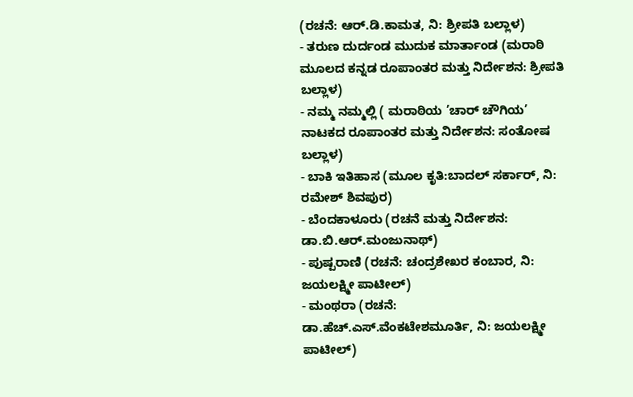(ರಚನೆ: ಆರ್.ಡಿ.ಕಾಮತ, ನಿ: ಶ್ರೀಪತಿ ಬಲ್ಲಾಳ)
- ತರುಣ ದುರ್ದಂಡ ಮುದುಕ ಮಾರ್ತಾಂಡ (ಮರಾಠಿ ಮೂಲದ ಕನ್ನಡ ರೂಪಾಂತರ ಮತ್ತು ನಿರ್ದೇಶನ: ಶ್ರೀಪತಿ ಬಲ್ಲಾಳ)
- ನಮ್ಮ ನಮ್ಮಲ್ಲಿ ( ಮರಾಠಿಯ ’ಚಾರ್ ಚೌಗಿಯ’ ನಾಟಕದ ರೂಪಾಂತರ ಮತ್ತು ನಿರ್ದೇಶನ: ಸಂತೋಷ ಬಲ್ಲಾಳ)
- ಬಾಕಿ ಇತಿಹಾಸ (ಮೂಲ ಕೃತಿ:ಬಾದಲ್ ಸರ್ಕಾರ್, ನಿ: ರಮೇಶ್ ಶಿವಪುರ)
- ಬೆಂದಕಾಳೂರು (ರಚನೆ ಮತ್ತು ನಿರ್ದೇಶನ: ಡಾ.ಬಿ.ಆರ್.ಮಂಜುನಾಥ್)
- ಪುಷ್ಪರಾಣಿ (ರಚನೆ: ಚಂದ್ರಶೇಖರ ಕಂಬಾರ, ನಿ: ಜಯಲಕ್ಷ್ಮೀ ಪಾಟೀಲ್)
- ಮಂಥರಾ (ರಚನೆ: ಡಾ.ಹೆಚ್.ಎಸ್.ವೆಂಕಟೇಶಮೂರ್ತಿ, ನಿ: ಜಯಲಕ್ಷ್ಮೀ ಪಾಟೀಲ್)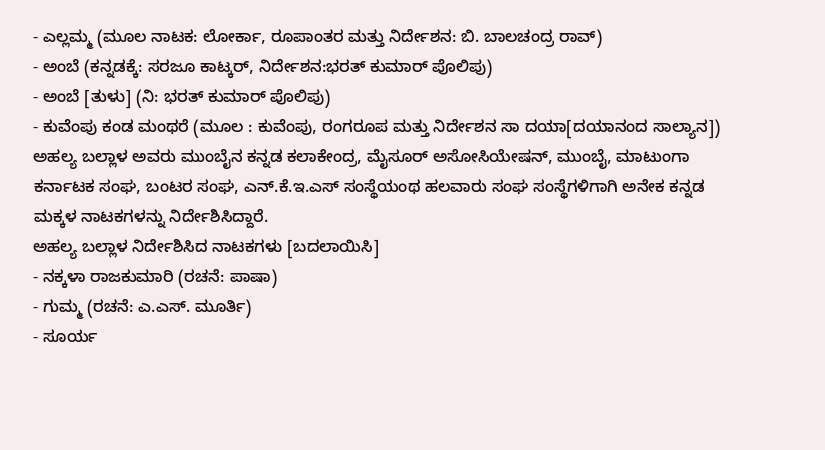- ಎಲ್ಲಮ್ಮ (ಮೂಲ ನಾಟಕ: ಲೋರ್ಕಾ, ರೂಪಾಂತರ ಮತ್ತು ನಿರ್ದೇಶನ: ಬಿ. ಬಾಲಚಂದ್ರ ರಾವ್)
- ಅಂಬೆ (ಕನ್ನಡಕ್ಕೆ: ಸರಜೂ ಕಾಟ್ಕರ್, ನಿರ್ದೇಶನ:ಭರತ್ ಕುಮಾರ್ ಪೊಲಿಪು)
- ಅಂಬೆ [ತುಳು] (ನಿ: ಭರತ್ ಕುಮಾರ್ ಪೊಲಿಪು)
- ಕುವೆಂಪು ಕಂಡ ಮಂಥರೆ (ಮೂಲ : ಕುವೆಂಪು, ರಂಗರೂಪ ಮತ್ತು ನಿರ್ದೇಶನ ಸಾ ದಯಾ[ದಯಾನಂದ ಸಾಲ್ಯಾನ])
ಅಹಲ್ಯ ಬಲ್ಲಾಳ ಅವರು ಮುಂಬೈನ ಕನ್ನಡ ಕಲಾಕೇಂದ್ರ, ಮೈಸೂರ್ ಅಸೋಸಿಯೇಷನ್, ಮುಂಬೈ, ಮಾಟುಂಗಾ ಕರ್ನಾಟಕ ಸಂಘ, ಬಂಟರ ಸಂಘ, ಎನ್.ಕೆ.ಇ.ಎಸ್ ಸಂಸ್ಥೆಯಂಥ ಹಲವಾರು ಸಂಘ ಸಂಸ್ಥೆಗಳಿಗಾಗಿ ಅನೇಕ ಕನ್ನಡ ಮಕ್ಕಳ ನಾಟಕಗಳನ್ನು ನಿರ್ದೇಶಿಸಿದ್ದಾರೆ.
ಅಹಲ್ಯ ಬಲ್ಲಾಳ ನಿರ್ದೇಶಿಸಿದ ನಾಟಕಗಳು [ಬದಲಾಯಿಸಿ]
- ನಕ್ಕಳಾ ರಾಜಕುಮಾರಿ (ರಚನೆ: ಪಾಷಾ)
- ಗುಮ್ಮ (ರಚನೆ: ಎ.ಎಸ್. ಮೂರ್ತಿ)
- ಸೂರ್ಯ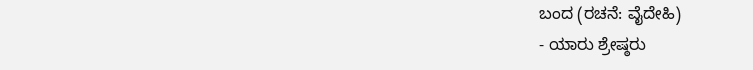ಬಂದ (ರಚನೆ: ವೈದೇಹಿ)
- ಯಾರು ಶ್ರೇಷ್ಠರು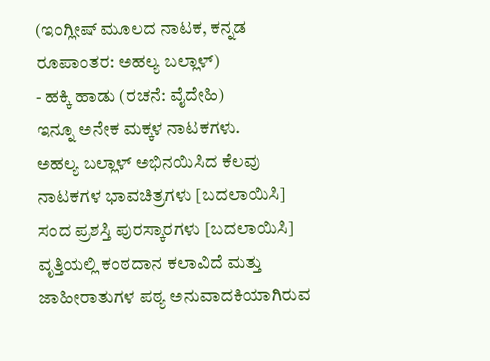(ಇಂಗ್ಲೀಷ್ ಮೂಲದ ನಾಟಕ, ಕನ್ನಡ ರೂಪಾಂತರ: ಅಹಲ್ಯ ಬಲ್ಲಾಳ್)
- ಹಕ್ಕಿ ಹಾಡು (ರಚನೆ: ವೈದೇಹಿ)
ಇನ್ನೂ ಅನೇಕ ಮಕ್ಕಳ ನಾಟಕಗಳು.
ಅಹಲ್ಯ ಬಲ್ಲಾಳ್ ಅಭಿನಯಿಸಿದ ಕೆಲವು ನಾಟಕಗಳ ಭಾವಚಿತ್ರಗಳು [ಬದಲಾಯಿಸಿ]
ಸಂದ ಪ್ರಶಸ್ತಿ ಪುರಸ್ಕಾರಗಳು [ಬದಲಾಯಿಸಿ]
ವೃತ್ತಿಯಲ್ಲಿ ಕಂಠದಾನ ಕಲಾವಿದೆ ಮತ್ತು ಜಾಹೀರಾತುಗಳ ಪಠ್ಯ ಅನುವಾದಕಿಯಾಗಿರುವ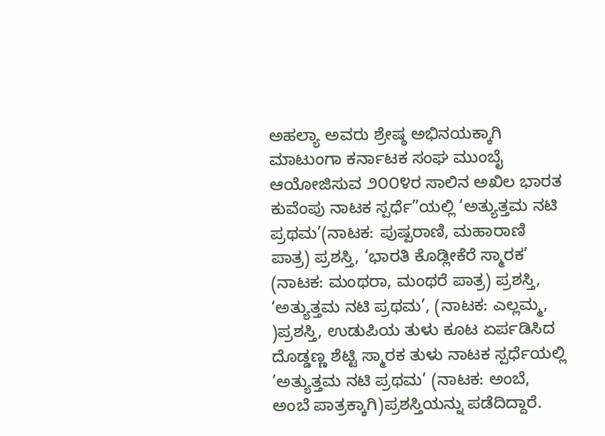ಅಹಲ್ಯಾ ಅವರು ಶ್ರೇಷ್ಠ ಅಭಿನಯಕ್ಕಾಗಿ ಮಾಟುಂಗಾ ಕರ್ನಾಟಕ ಸಂಘ ಮುಂಬೈ ಆಯೋಜಿಸುವ ೨೦೦೪ರ ಸಾಲಿನ ಅಖಿಲ ಭಾರತ ಕುವೆಂಪು ನಾಟಕ ಸ್ಪರ್ಧೆ”ಯಲ್ಲಿ ‘ಅತ್ಯುತ್ತಮ ನಟಿ ಪ್ರಥಮ’(ನಾಟಕ: ಪುಷ್ಪರಾಣಿ, ಮಹಾರಾಣಿ ಪಾತ್ರ) ಪ್ರಶಸ್ತಿ, ‘ಭಾರತಿ ಕೊಡ್ಲೀಕೆರೆ ಸ್ಮಾರಕ’ (ನಾಟಕ: ಮಂಥರಾ, ಮಂಥರೆ ಪಾತ್ರ) ಪ್ರಶಸ್ತಿ, ‘ಅತ್ಯುತ್ತಮ ನಟಿ ಪ್ರಥಮ’, (ನಾಟಕ: ಎಲ್ಲಮ್ಮ, )ಪ್ರಶಸ್ತಿ, ಉಡುಪಿಯ ತುಳು ಕೂಟ ಏರ್ಪಡಿಸಿದ ದೊಡ್ಡಣ್ಣ ಶೆಟ್ಟಿ ಸ್ಮಾರಕ ತುಳು ನಾಟಕ ಸ್ಪರ್ಧೆಯಲ್ಲಿ ’ಅತ್ಯುತ್ತಮ ನಟಿ ಪ್ರಥಮ’ (ನಾಟಕ: ಅಂಬೆ, ಅಂಬೆ ಪಾತ್ರಕ್ಕಾಗಿ)ಪ್ರಶಸ್ತಿಯನ್ನು ಪಡೆದಿದ್ದಾರೆ.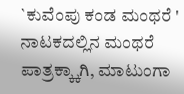`ಕುವೆಂಪು ಕಂಡ ಮಂಥರೆ ' ನಾಟಕದಲ್ಲಿನ ಮಂಥರೆ ಪಾತ್ರಕ್ಕ್ಕಾಗಿ, ಮಾಟುಂಗಾ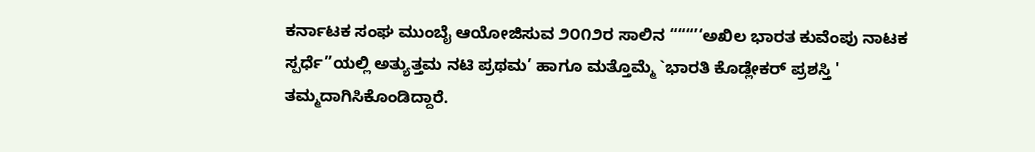ಕರ್ನಾಟಕ ಸಂಘ ಮುಂಬೈ ಆಯೋಜಿಸುವ ೨೦೧೨ರ ಸಾಲಿನ “““’‘ಅಖಿಲ ಭಾರತ ಕುವೆಂಪು ನಾಟಕ ಸ್ಪರ್ಧೆ”ಯಲ್ಲಿ ಅತ್ಯುತ್ತಮ ನಟಿ ಪ್ರಥಮ’ ಹಾಗೂ ಮತ್ತೊಮ್ಮೆ `ಭಾರತಿ ಕೊಡ್ಲೇಕರ್ ಪ್ರಶಸ್ತಿ ' ತಮ್ಮದಾಗಿಸಿಕೊಂಡಿದ್ದಾರೆ.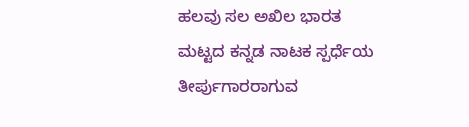ಹಲವು ಸಲ ಅಖಿಲ ಭಾರತ ಮಟ್ಟದ ಕನ್ನಡ ನಾಟಕ ಸ್ಪರ್ಧೆಯ ತೀರ್ಪುಗಾರರಾಗುವ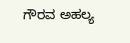ಗೌರವ ಅಹಲ್ಯ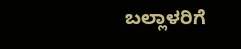ಬಲ್ಲಾಳರಿಗೆ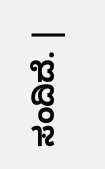ಸಂದಿದೆ. |